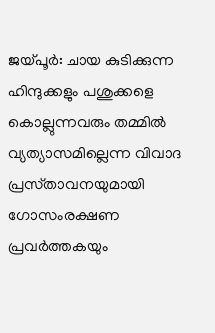ജയ്പൂർ: ചായ കുടിക്കുന്ന ഹിന്ദുക്കളും പശുക്കളെ കൊല്ലുന്നവരും തമ്മിൽ വ്യത്യാസമില്ലെന്ന വിവാദ പ്രസ്‌താവനയുമായി ഗോസംരക്ഷണ പ്രവർത്തകയും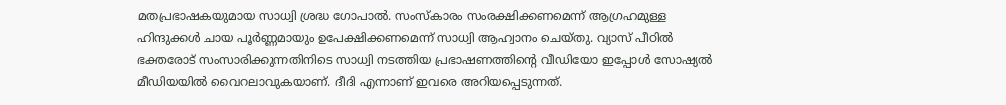മതപ്രഭാഷകയുമായ സാധ്വി ശ്രദ്ധ ഗോപാൽ. സംസ്‌കാരം സംരക്ഷിക്കണമെന്ന് ആഗ്രഹമുള്ള ഹിന്ദുക്കൾ ചായ പൂർണ്ണമായും ഉപേക്ഷിക്കണമെന്ന് സാധ്വി ആഹ്വാനം ചെയ്തു. വ്യാസ് പീഠിൽ ഭക്തരോട് സംസാരിക്കുന്നതിനിടെ സാധ്വി നടത്തിയ പ്രഭാഷണത്തിന്റെ വീഡിയോ ഇപ്പോൾ സോഷ്യൽ മീഡിയയിൽ വൈറലാവുകയാണ്. ദീദി എന്നാണ് ഇവരെ അറിയപ്പെടുന്നത്.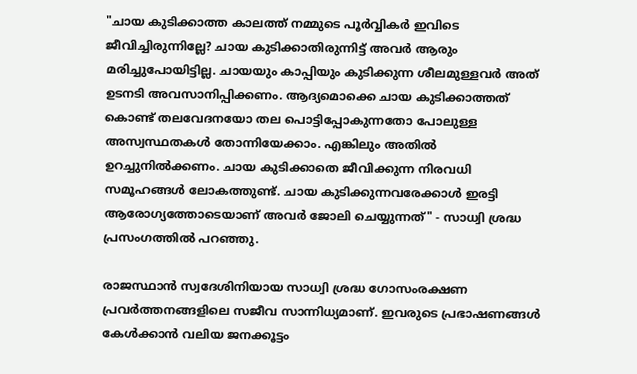"ചായ കുടിക്കാത്ത കാലത്ത് നമ്മുടെ പൂർവ്വികർ ഇവിടെ ജീവിച്ചിരുന്നില്ലേ? ചായ കുടിക്കാതിരുന്നിട്ട് അവർ ആരും മരിച്ചുപോയിട്ടില്ല. ചായയും കാപ്പിയും കുടിക്കുന്ന ശീലമുള്ളവർ അത് ഉടനടി അവസാനിപ്പിക്കണം. ആദ്യമൊക്കെ ചായ കുടിക്കാത്തത് കൊണ്ട് തലവേദനയോ തല പൊട്ടിപ്പോകുന്നതോ പോലുള്ള അസ്വസ്ഥതകൾ തോന്നിയേക്കാം. എങ്കിലും അതിൽ ഉറച്ചുനിൽക്കണം. ചായ കുടിക്കാതെ ജീവിക്കുന്ന നിരവധി സമൂഹങ്ങൾ ലോകത്തുണ്ട്. ചായ കുടിക്കുന്നവരേക്കാൾ ഇരട്ടി ആരോഗ്യത്തോടെയാണ് അവർ ജോലി ചെയ്യുന്നത്" - സാധ്വി ശ്രദ്ധ പ്രസംഗത്തിൽ പറഞ്ഞു.

രാജസ്ഥാൻ സ്വദേശിനിയായ സാധ്വി ശ്രദ്ധ ഗോസംരക്ഷണ പ്രവർത്തനങ്ങളിലെ സജീവ സാന്നിധ്യമാണ്. ഇവരുടെ പ്രഭാഷണങ്ങൾ കേൾക്കാൻ വലിയ ജനക്കൂട്ടം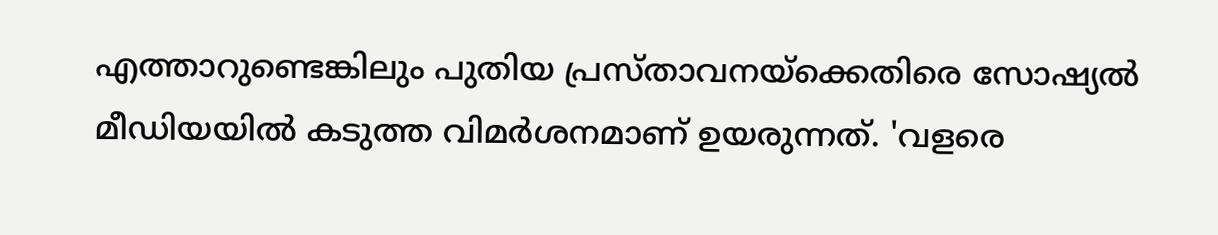എത്താറുണ്ടെങ്കിലും പുതിയ പ്രസ്‌താവനയ്‌ക്കെതിരെ സോഷ്യൽ മീഡിയയിൽ കടുത്ത വിമർശനമാണ് ഉയരുന്നത്. 'വളരെ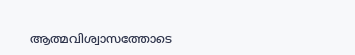ആത്മവിശ്വാസത്തോടെ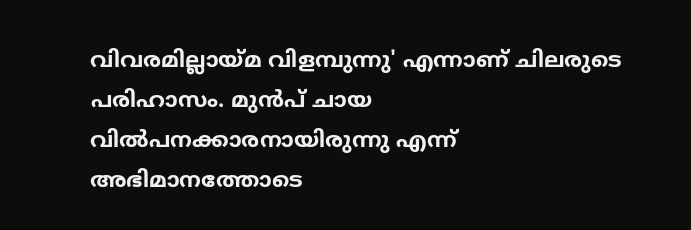വിവരമില്ലായ്മ വിളമ്പുന്നു' എന്നാണ് ചിലരുടെ പരിഹാസം. മുൻപ് ചായ വിൽപനക്കാരനായിരുന്നു എന്ന് അഭിമാനത്തോടെ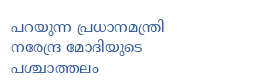പറയുന്ന പ്രധാനമന്ത്രി നരേന്ദ്ര മോദിയുടെ പശ്ചാത്തലം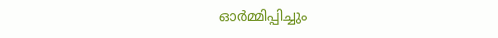ഓർമ്മിപ്പിച്ചും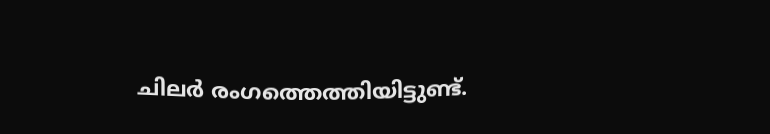ചിലർ രംഗത്തെത്തിയിട്ടുണ്ട്.